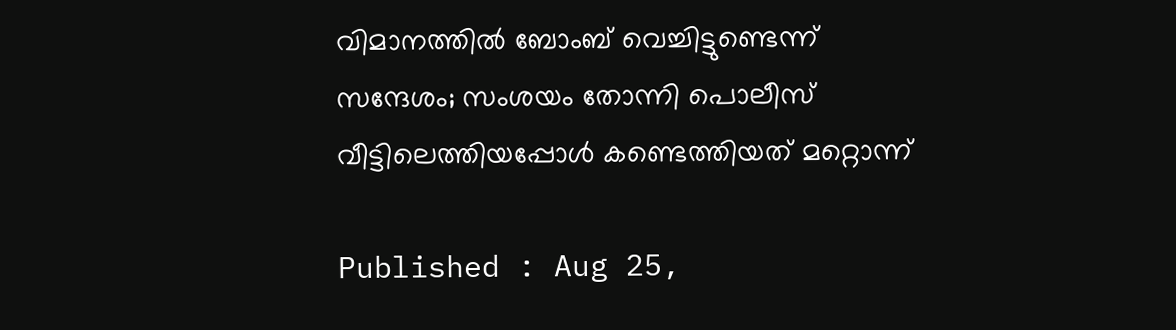വിമാനത്തിൽ ബോംബ് വെച്ചിട്ടുണ്ടെന്ന് സന്ദേശം; സംശയം തോന്നി പൊലീസ് വീട്ടിലെത്തിയപ്പോള്‍ കണ്ടെത്തിയത് മറ്റൊന്ന്

Published : Aug 25,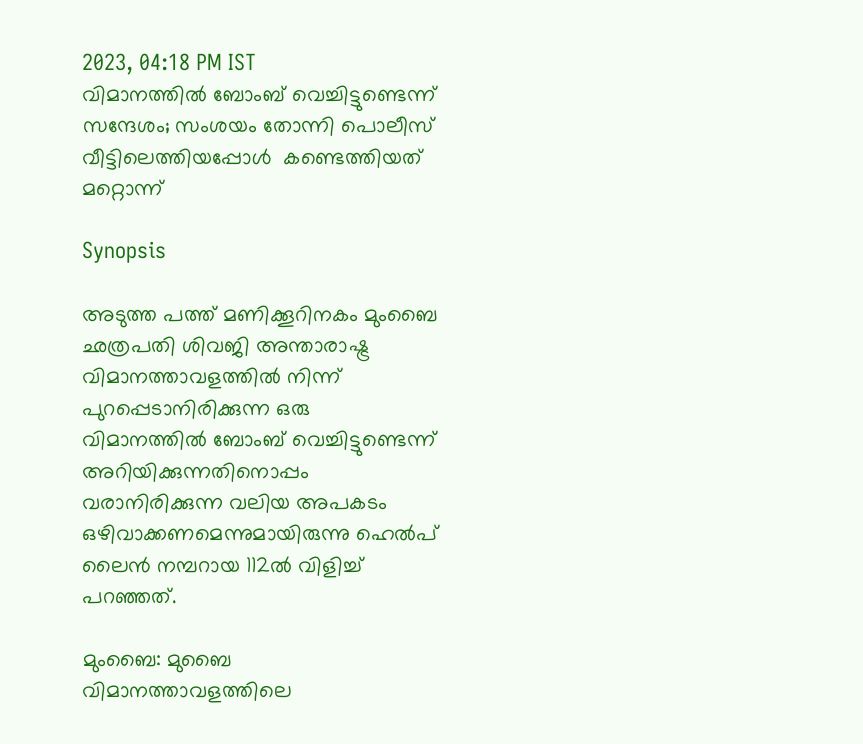2023, 04:18 PM IST
വിമാനത്തിൽ ബോംബ് വെച്ചിട്ടുണ്ടെന്ന് സന്ദേശം; സംശയം തോന്നി പൊലീസ് വീട്ടിലെത്തിയപ്പോള്‍  കണ്ടെത്തിയത് മറ്റൊന്ന്

Synopsis

അടുത്ത പത്ത് മണിക്കൂറിനകം മുംബൈ ഛത്രപതി ശിവജി അന്താരാഷ്ട്ര വിമാനത്താവളത്തില്‍ നിന്ന് പുറപ്പെടാനിരിക്കുന്ന ഒരു വിമാനത്തില്‍ ബോംബ് വെച്ചിട്ടുണ്ടെന്ന് അറിയിക്കുന്നതിനൊപ്പം  വരാനിരിക്കുന്ന വലിയ അപകടം ഒഴിവാക്കണമെന്നുമായിരുന്നു ഹെല്‍പ് ലൈന്‍ നമ്പറായ 112ല്‍ വിളിച്ച് പറഞ്ഞത്.

മുംബൈ: മുബൈ വിമാനത്താവളത്തിലെ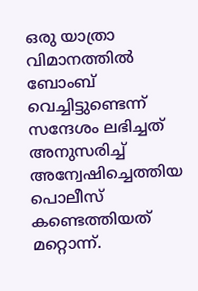ഒരു യാത്രാ വിമാനത്തില്‍ ബോംബ് വെച്ചിട്ടുണ്ടെന്ന് സന്ദേശം ലഭിച്ചത് അനുസരിച്ച് അന്വേഷിച്ചെത്തിയ പൊലീസ് കണ്ടെത്തിയത് മറ്റൊന്ന്.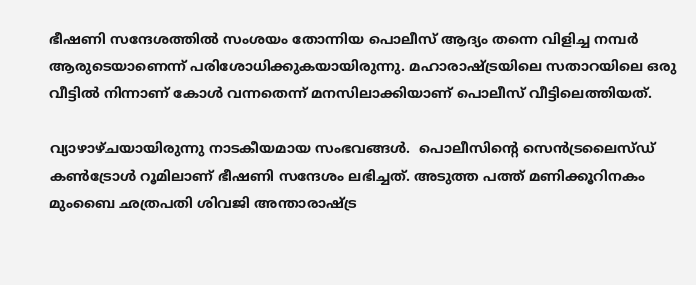ഭീഷണി സന്ദേശത്തില്‍ സംശയം തോന്നിയ പൊലീസ് ആദ്യം തന്നെ വിളിച്ച നമ്പര്‍ ആരുടെയാണെന്ന് പരിശോധിക്കുകയായിരുന്നു. മഹാരാഷ്ട്രയിലെ സതാറയിലെ ഒരു വീട്ടില്‍ നിന്നാണ് കോള്‍ വന്നതെന്ന് മനസിലാക്കിയാണ് പൊലീസ് വീട്ടിലെത്തിയത്.

വ്യാഴാഴ്ചയായിരുന്നു നാടകീയമായ സംഭവങ്ങള്‍.  പൊലീസിന്റെ സെന്‍ട്രലൈസ്‍ഡ് കണ്‍ട്രോള്‍ റൂമിലാണ് ഭീഷണി സന്ദേശം ലഭിച്ചത്. അടുത്ത പത്ത് മണിക്കൂറിനകം മുംബൈ ഛത്രപതി ശിവജി അന്താരാഷ്ട്ര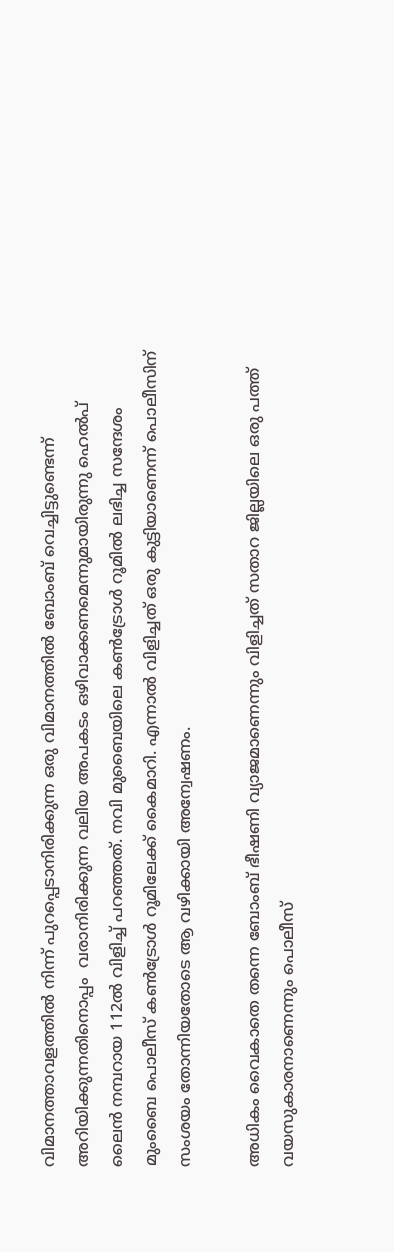വിമാനത്താവളത്തില്‍ നിന്ന് പുറപ്പെടാനിരിക്കുന്ന ഒരു വിമാനത്തില്‍ ബോംബ് വെച്ചിട്ടുണ്ടെന്ന് അറിയിക്കുന്നതിനൊപ്പം  വരാനിരിക്കുന്ന വലിയ അപകടം ഒഴിവാക്കണമെന്നുമായിരുന്നു ഹെല്‍പ് ലൈന്‍ നമ്പറായ 112ല്‍ വിളിച്ച് പറഞ്ഞത്. നവി മുബൈയിലെ കണ്‍ട്രോള്‍ റൂമില്‍ ലഭിച്ച സന്ദേശം മുംബൈ പൊലീസ് കണ്‍ട്രോള്‍ റൂമിലേക്ക് കൈമാറി. എന്നാല്‍ വിളിച്ചത് ഒരു കുട്ടിയാണെന്ന് പൊലീസിന് സംശയം തോന്നിയതോടെ ആ വഴിക്കായി അന്വേഷണം.

അധികം വൈകാതെ തന്നെ ബോംബ് ഭീഷണി വ്യാജമാണെന്നും വിളിച്ചത് സതാറ ജില്ലയിലെ ഒരു പത്ത് വയസുകാരനാണെന്നും പൊലീസ്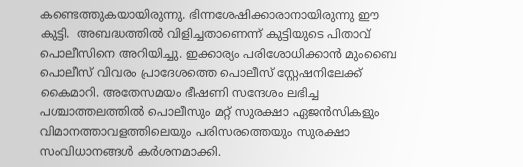കണ്ടെത്തുകയായിരുന്നു. ഭിന്നശേഷിക്കാരാനായിരുന്നു ഈ കുട്ടി.  അബദ്ധത്തില്‍ വിളിച്ചതാണെന്ന് കുട്ടിയുടെ പിതാവ് പൊലീസിനെ അറിയിച്ചു. ഇക്കാര്യം പരിശോധിക്കാന്‍ മുംബൈ പൊലീസ് വിവരം പ്രാദേശത്തെ പൊലീസ് സ്റ്റേഷനിലേക്ക്  കൈമാറി. അതേസമയം ഭീഷണി സന്ദേശം ലഭിച്ച പശ്ചാത്തലത്തില്‍ പൊലീസും മറ്റ് സുരക്ഷാ ഏജന്‍സികളും വിമാനത്താവളത്തിലെയും പരിസരത്തെയും സുരക്ഷാ സംവിധാനങ്ങള്‍ കര്‍ശനമാക്കി.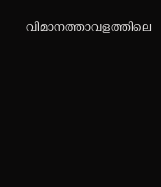വിമാനത്താവളത്തിലെ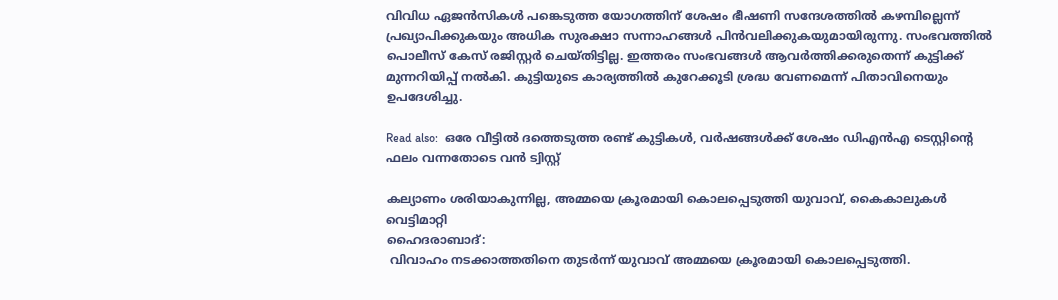വിവിധ ഏജന്‍സികള്‍ പങ്കെടുത്ത യോഗത്തിന് ശേഷം ഭീഷണി സന്ദേശത്തില്‍ കഴമ്പില്ലെന്ന് പ്രഖ്യാപിക്കുകയും അധിക സുരക്ഷാ സന്നാഹങ്ങള്‍ പിന്‍വലിക്കുകയുമായിരുന്നു. സംഭവത്തില്‍ പൊലീസ് കേസ് രജിസ്റ്റര്‍ ചെയ്തിട്ടില്ല. ഇത്തരം സംഭവങ്ങള്‍ ആവര്‍ത്തിക്കരുതെന്ന് കുട്ടിക്ക് മുന്നറിയിപ്പ് നല്‍കി. കുട്ടിയുടെ കാര്യത്തില്‍ കുറേക്കൂടി ശ്രദ്ധ വേണമെന്ന് പിതാവിനെയും ഉപദേശിച്ചു.

Read also:  ഒരേ വീട്ടിൽ ദത്തെടുത്ത രണ്ട് കുട്ടികൾ, വർഷങ്ങൾക്ക് ശേഷം ഡിഎൻഎ ടെസ്റ്റിന്റെ ഫലം വന്നതോടെ വൻ ട്വിസ്റ്റ്

കല്യാണം ശരിയാകുന്നില്ല, അമ്മയെ ക്രൂരമായി കൊലപ്പെടുത്തി യുവാവ്, കൈകാലുകൾ വെട്ടിമാറ്റി
ഹൈദരാബാദ്:
 വിവാഹം നടക്കാത്തതിനെ തുടർന്ന് യുവാവ് അമ്മയെ ക്രൂരമായി കൊലപ്പെടുത്തി.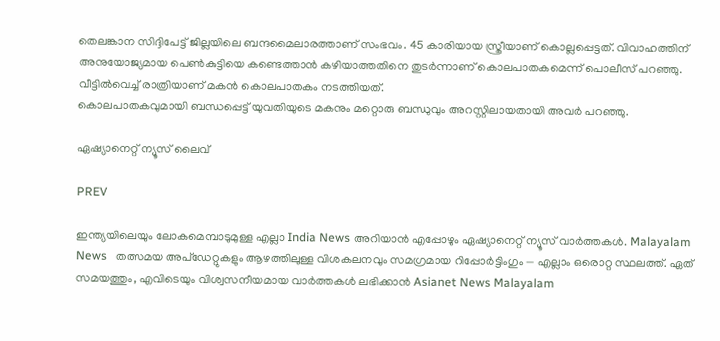തെലങ്കാന സിദ്ദിപേട്ട് ജില്ലയിലെ ബന്ദമൈലാരത്താണ് സംഭവം. 45 കാരിയായ സ്ത്രീയാണ് കൊല്ലപ്പെട്ടത്. വിവാഹത്തിന് അനുയോജ്യമായ പെൺകുട്ടിയെ കണ്ടെത്താൻ കഴിയാത്തതിനെ തുടർന്നാണ് കൊലപാതകമെന്ന് പൊലീസ് പറഞ്ഞു.  വീട്ടിൽവെച്ച് രാത്രിയാണ് മകൻ കൊലപാതകം നടത്തിയത്.
കൊലപാതകവുമായി ബന്ധപ്പെട്ട് യുവതിയുടെ മകനും മറ്റൊരു ബന്ധുവും അറസ്റ്റിലായതായി അവർ പറഞ്ഞു.

ഏഷ്യാനെറ്റ് ന്യൂസ് ലൈവ്

PREV

ഇന്ത്യയിലെയും ലോകമെമ്പാടുമുള്ള എല്ലാ India News അറിയാൻ എപ്പോഴും ഏഷ്യാനെറ്റ് ന്യൂസ് വാർത്തകൾ. Malayalam News   തത്സമയ അപ്‌ഡേറ്റുകളും ആഴത്തിലുള്ള വിശകലനവും സമഗ്രമായ റിപ്പോർട്ടിംഗും — എല്ലാം ഒരൊറ്റ സ്ഥലത്ത്. ഏത് സമയത്തും, എവിടെയും വിശ്വസനീയമായ വാർത്തകൾ ലഭിക്കാൻ Asianet News Malayalam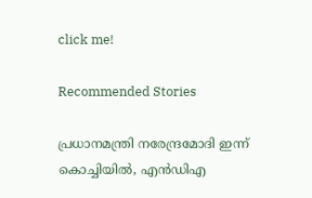click me!

Recommended Stories

പ്രധാനമന്ത്രി നരേന്ദ്രമോദി ഇന്ന് കൊച്ചിയിൽ, എൻഡിഎ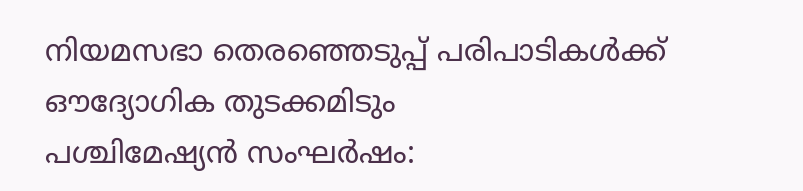നിയമസഭാ തെരഞ്ഞെടുപ്പ് പരിപാടികൾക്ക് ഔദ്യോഗിക തുടക്കമിടും
പശ്ചിമേഷ്യൻ സംഘർഷം: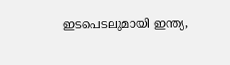ഇടപെടലുമായി ഇന്ത്യ,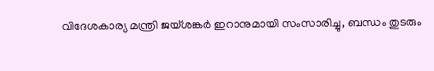വിദേശകാര്യ മന്ത്രി ജയ്ശങ്കർ ഇറാനുമായി സംസാരിച്ചു, ബന്ധം തുടരും